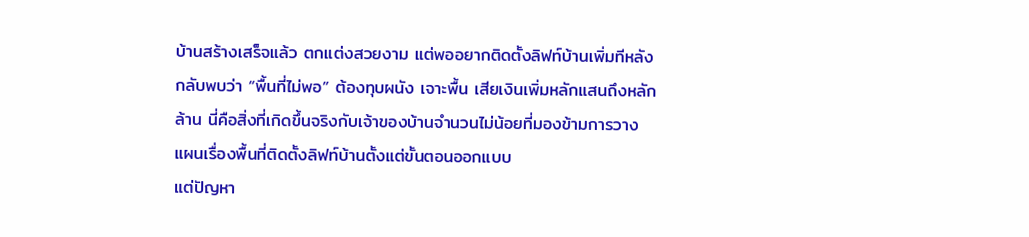บ้านสร้างเสร็จแล้ว ตกแต่งสวยงาม แต่พออยากติดตั้งลิฟท์บ้านเพิ่มทีหลัง กลับพบว่า “พื้นที่ไม่พอ” ต้องทุบผนัง เจาะพื้น เสียเงินเพิ่มหลักแสนถึงหลักล้าน นี่คือสิ่งที่เกิดขึ้นจริงกับเจ้าของบ้านจำนวนไม่น้อยที่มองข้ามการวางแผนเรื่องพื้นที่ติดตั้งลิฟท์บ้านตั้งแต่ขั้นตอนออกแบบ
แต่ปัญหา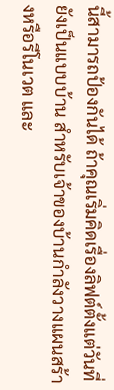นี้สามารถป้องกันได้ ถ้าคุณเริ่มคิดเรื่องลิฟต์ตั้งแต่วันที่ยังเป็นแบบบ้าน สำหรับเจ้าของบ้านกำลังวางแผนสร้างหรือรีโนเวต และ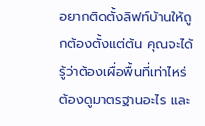อยากติดตั้งลิฟท์บ้านให้ถูกต้องตั้งแต่ต้น คุณจะได้รู้ว่าต้องเผื่อพื้นที่เท่าไหร่ ต้องดูมาตรฐานอะไร และ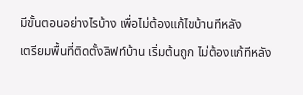มีขั้นตอนอย่างไรบ้าง เพื่อไม่ต้องแก้ไขบ้านทีหลัง
เตรียมพื้นที่ติดตั้งลิฟท์บ้าน เริ่มต้นถูก ไม่ต้องแก้ทีหลัง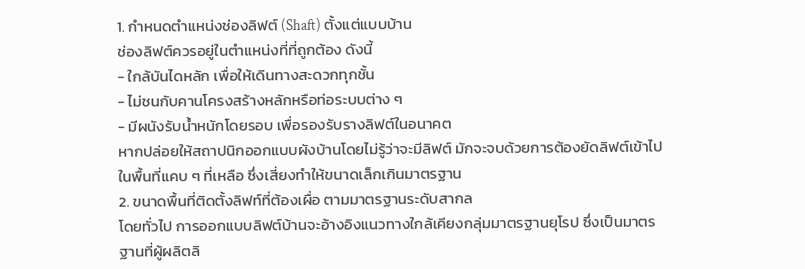1. กำหนดตำแหน่งช่องลิฟต์ (Shaft) ตั้งแต่แบบบ้าน
ช่องลิฟต์ควรอยู่ในตำแหน่งที่ที่ถูกต้อง ดังนี้
- ใกล้บันไดหลัก เพื่อให้เดินทางสะดวกทุกชั้น
- ไม่ชนกับคานโครงสร้างหลักหรือท่อระบบต่าง ๆ
- มีผนังรับน้ำหนักโดยรอบ เพื่อรองรับรางลิฟต์ในอนาคต
หากปล่อยให้สถาปนิกออกแบบผังบ้านโดยไม่รู้ว่าจะมีลิฟต์ มักจะจบด้วยการต้องยัดลิฟต์เข้าไปในพื้นที่แคบ ๆ ที่เหลือ ซึ่งเสี่ยงทำให้ขนาดเล็กเกินมาตรฐาน
2. ขนาดพื้นที่ติดตั้งลิฟท์ที่ต้องเผื่อ ตามมาตรฐานระดับสากล
โดยทั่วไป การออกแบบลิฟต์บ้านจะอ้างอิงแนวทางใกล้เคียงกลุ่มมาตรฐานยุโรป ซึ่งเป็นมาตรฐานที่ผู้ผลิตลิ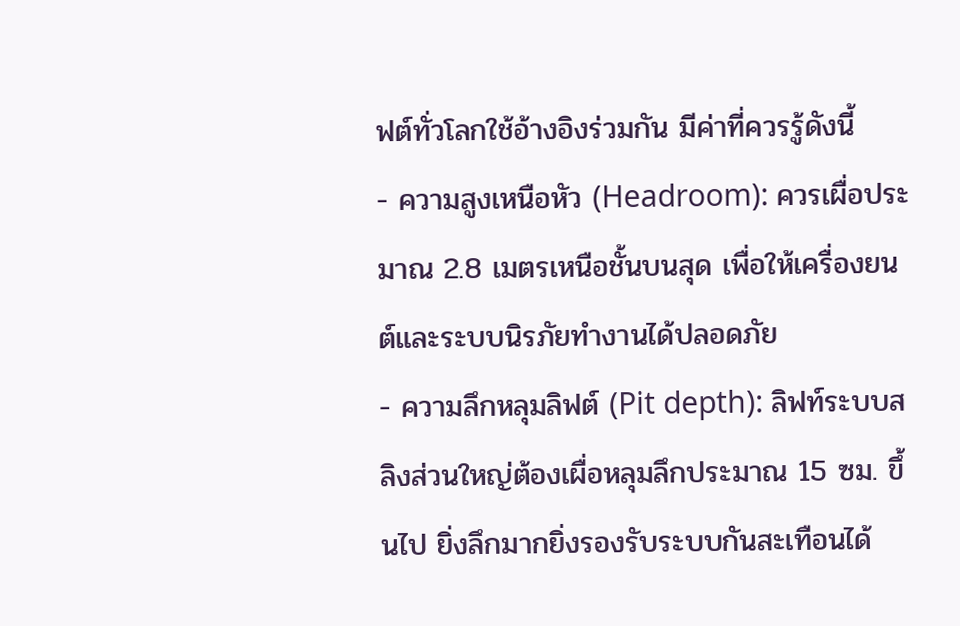ฟต์ทั่วโลกใช้อ้างอิงร่วมกัน มีค่าที่ควรรู้ดังนี้
- ความสูงเหนือหัว (Headroom): ควรเผื่อประมาณ 2.8 เมตรเหนือชั้นบนสุด เพื่อให้เครื่องยนต์และระบบนิรภัยทำงานได้ปลอดภัย
- ความลึกหลุมลิฟต์ (Pit depth): ลิฟท์ระบบสลิงส่วนใหญ่ต้องเผื่อหลุมลึกประมาณ 15 ซม. ขึ้นไป ยิ่งลึกมากยิ่งรองรับระบบกันสะเทือนได้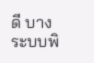ดี บางระบบพิ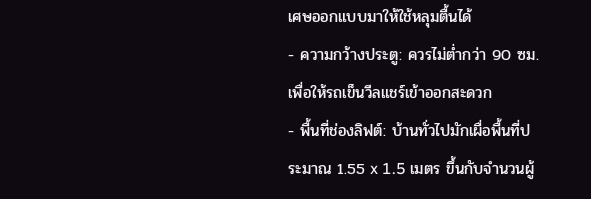เศษออกแบบมาให้ใช้หลุมตื้นได้
- ความกว้างประตู: ควรไม่ต่ำกว่า 90 ซม. เพื่อให้รถเข็นวีลแชร์เข้าออกสะดวก
- พื้นที่ช่องลิฟต์: บ้านทั่วไปมักเผื่อพื้นที่ประมาณ 1.55 x 1.5 เมตร ขึ้นกับจำนวนผู้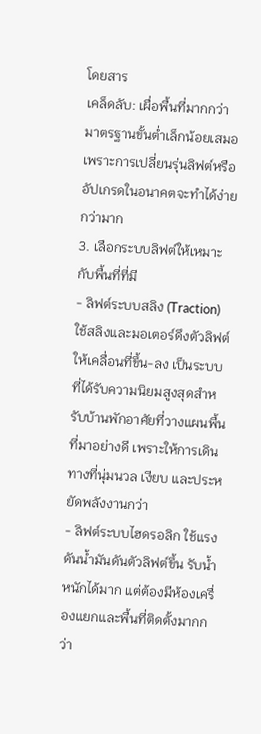โดยสาร
เคล็ดลับ: เผื่อพื้นที่มากกว่ามาตรฐานขั้นต่ำเล็กน้อยเสมอ เพราะการเปลี่ยนรุ่นลิฟต์หรืออัปเกรดในอนาคตจะทำได้ง่ายกว่ามาก
3. เลือกระบบลิฟต์ให้เหมาะกับพื้นที่ที่มี
- ลิฟต์ระบบสลิง (Traction) ใช้สลิงและมอเตอร์ดึงตัวลิฟต์ให้เคลื่อนที่ขึ้น-ลง เป็นระบบที่ได้รับความนิยมสูงสุดสำหรับบ้านพักอาศัยที่วางแผนพื้นที่มาอย่างดี เพราะให้การเดินทางที่นุ่มนวล เงียบ และประหยัดพลังงานกว่า
- ลิฟต์ระบบไฮดรอลิก ใช้แรงดันน้ำมันดันตัวลิฟต์ขึ้น รับน้ำหนักได้มาก แต่ต้องมีห้องเครื่องแยกและพื้นที่ติดตั้งมากกว่า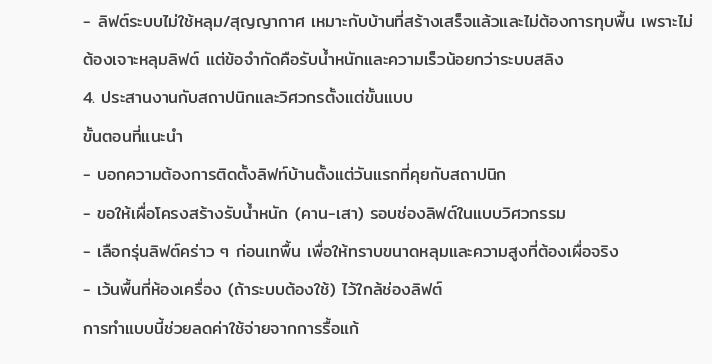- ลิฟต์ระบบไม่ใช้หลุม/สุญญากาศ เหมาะกับบ้านที่สร้างเสร็จแล้วและไม่ต้องการทุบพื้น เพราะไม่ต้องเจาะหลุมลิฟต์ แต่ข้อจำกัดคือรับน้ำหนักและความเร็วน้อยกว่าระบบสลิง
4. ประสานงานกับสถาปนิกและวิศวกรตั้งแต่ขั้นแบบ
ขั้นตอนที่แนะนำ
- บอกความต้องการติดตั้งลิฟท์บ้านตั้งแต่วันแรกที่คุยกับสถาปนิก
- ขอให้เผื่อโครงสร้างรับน้ำหนัก (คาน-เสา) รอบช่องลิฟต์ในแบบวิศวกรรม
- เลือกรุ่นลิฟต์คร่าว ๆ ก่อนเทพื้น เพื่อให้ทราบขนาดหลุมและความสูงที่ต้องเผื่อจริง
- เว้นพื้นที่ห้องเครื่อง (ถ้าระบบต้องใช้) ไว้ใกล้ช่องลิฟต์
การทำแบบนี้ช่วยลดค่าใช้จ่ายจากการรื้อแก้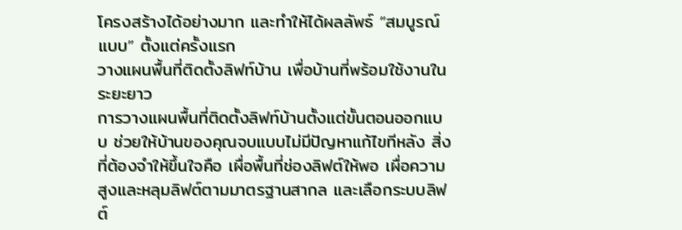โครงสร้างได้อย่างมาก และทำให้ได้ผลลัพธ์ “สมบูรณ์แบบ” ตั้งแต่ครั้งแรก
วางแผนพื้นที่ติดตั้งลิฟท์บ้าน เพื่อบ้านที่พร้อมใช้งานในระยะยาว
การวางแผนพื้นที่ติดตั้งลิฟท์บ้านตั้งแต่ขั้นตอนออกแบบ ช่วยให้บ้านของคุณจบแบบไม่มีปัญหาแก้ไขทีหลัง สิ่งที่ต้องจำให้ขึ้นใจคือ เผื่อพื้นที่ช่องลิฟต์ให้พอ เผื่อความสูงและหลุมลิฟต์ตามมาตรฐานสากล และเลือกระบบลิฟต์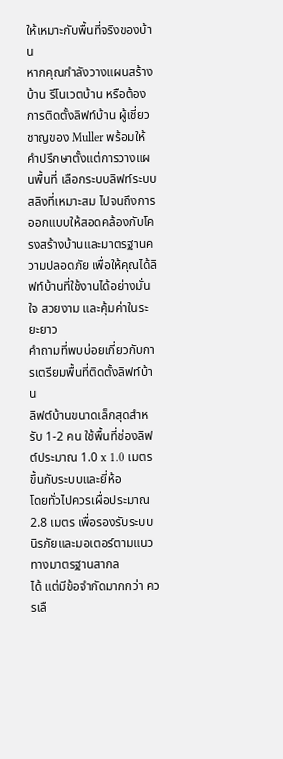ให้เหมาะกับพื้นที่จริงของบ้าน
หากคุณกำลังวางแผนสร้างบ้าน รีโนเวตบ้าน หรือต้องการติดตั้งลิฟท์บ้าน ผู้เชี่ยวชาญของ Muller พร้อมให้คำปรึกษาตั้งแต่การวางแผนพื้นที่ เลือกระบบลิฟท์ระบบสลิงที่เหมาะสม ไปจนถึงการออกแบบให้สอดคล้องกับโครงสร้างบ้านและมาตรฐานความปลอดภัย เพื่อให้คุณได้ลิฟท์บ้านที่ใช้งานได้อย่างมั่นใจ สวยงาม และคุ้มค่าในระยะยาว
คำถามที่พบบ่อยเกี่ยวกับการเตรียมพื้นที่ติดตั้งลิฟท์บ้าน
ลิฟต์บ้านขนาดเล็กสุดสำหรับ 1-2 คน ใช้พื้นที่ช่องลิฟต์ประมาณ 1.0 x 1.0 เมตร ขึ้นกับระบบและยี่ห้อ
โดยทั่วไปควรเผื่อประมาณ 2.8 เมตร เพื่อรองรับระบบนิรภัยและมอเตอร์ตามแนวทางมาตรฐานสากล
ได้ แต่มีข้อจำกัดมากกว่า ควรเลื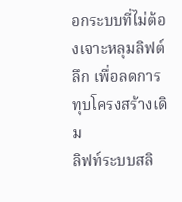อกระบบที่ไม่ต้องเจาะหลุมลิฟต์ลึก เพื่อลดการทุบโครงสร้างเดิม
ลิฟท์ระบบสลิ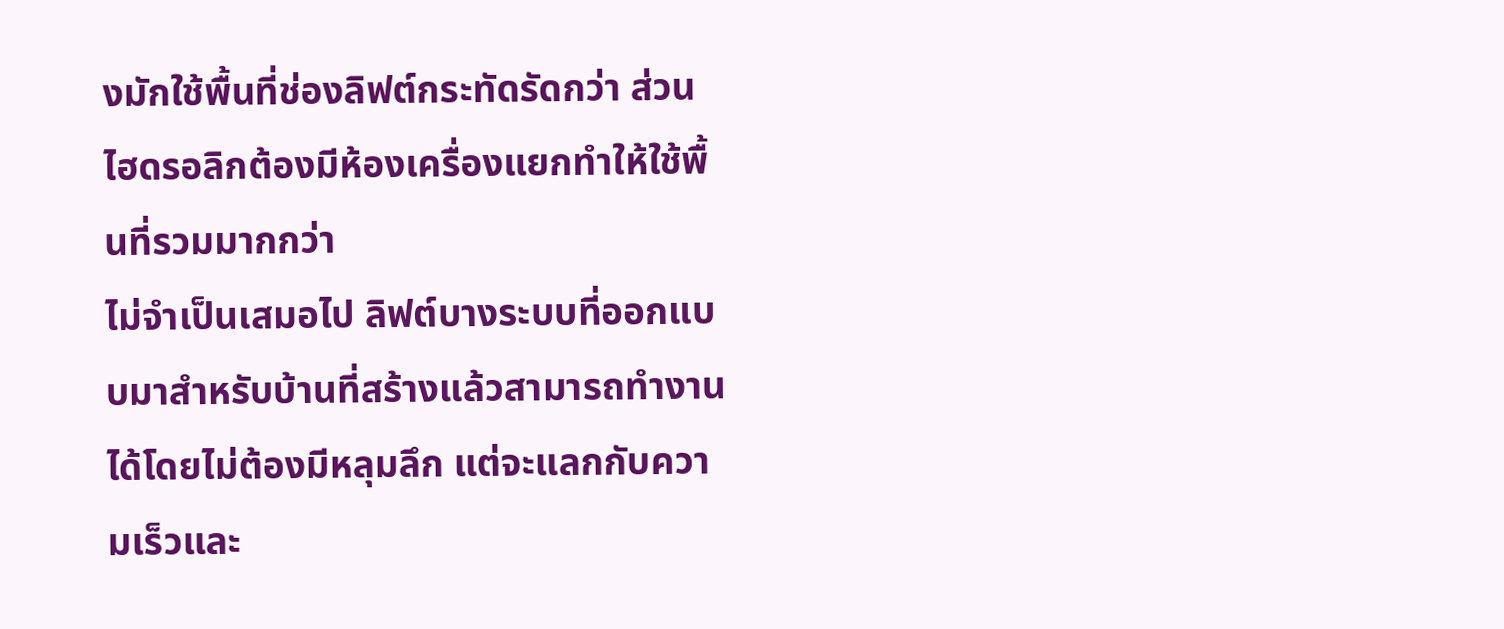งมักใช้พื้นที่ช่องลิฟต์กระทัดรัดกว่า ส่วนไฮดรอลิกต้องมีห้องเครื่องแยกทำให้ใช้พื้นที่รวมมากกว่า
ไม่จำเป็นเสมอไป ลิฟต์บางระบบที่ออกแบบมาสำหรับบ้านที่สร้างแล้วสามารถทำงานได้โดยไม่ต้องมีหลุมลึก แต่จะแลกกับความเร็วและ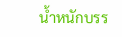น้ำหนักบรร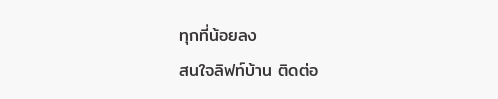ทุกที่น้อยลง
สนใจลิฟท์บ้าน ติดต่อ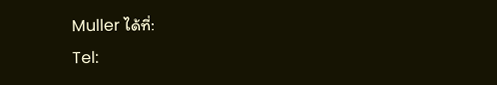Muller ได้ที่:
Tel: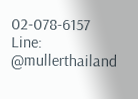02-078-6157
Line: @mullerthailand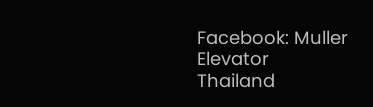Facebook: Muller Elevator Thailand